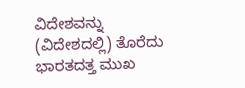ವಿದೇಶವನ್ನು (ವಿದೇಶದಲ್ಲಿ) ತೊರೆದು ಭಾರತದತ್ತ ಮುಖ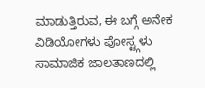ಮಾಡುತ್ತಿರುವ, ಈ ಬಗ್ಗೆ ಅನೇಕ ವಿಡಿಯೋಗಳು ಪೋಸ್ಟ್ಗಳು ಸಾಮಾಜಿಕ ಜಾಲತಾಣದಲ್ಲಿ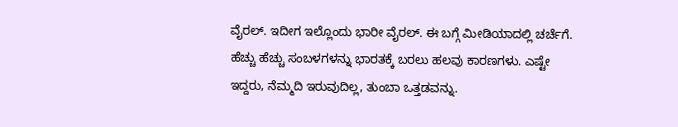ವೈರಲ್. ಇದೀಗ ಇಲ್ಲೊಂದು ಭಾರೀ ವೈರಲ್. ಈ ಬಗ್ಗೆ ಮೀಡಿಯಾದಲ್ಲಿ ಚರ್ಚೆಗೆ. ಹೆಚ್ಚು ಹೆಚ್ಚು ಸಂಬಳಗಳನ್ನು ಭಾರತಕ್ಕೆ ಬರಲು ಹಲವು ಕಾರಣಗಳು. ಎಷ್ಟೇ ಇದ್ದರು, ನೆಮ್ಮದಿ ಇರುವುದಿಲ್ಲ, ತುಂಬಾ ಒತ್ತಡವನ್ನು.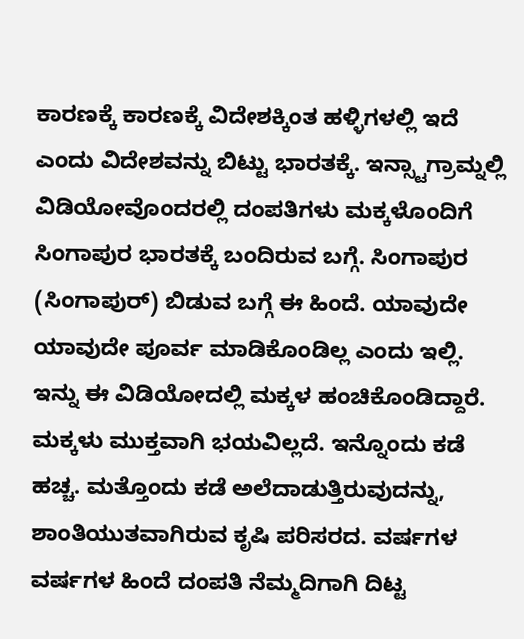ಕಾರಣಕ್ಕೆ ಕಾರಣಕ್ಕೆ ವಿದೇಶಕ್ಕಿಂತ ಹಳ್ಳಿಗಳಲ್ಲಿ ಇದೆ ಎಂದು ವಿದೇಶವನ್ನು ಬಿಟ್ಟು ಭಾರತಕ್ಕೆ. ಇನ್ಸ್ಟಾಗ್ರಾಮ್ನಲ್ಲಿ ವಿಡಿಯೋವೊಂದರಲ್ಲಿ ದಂಪತಿಗಳು ಮಕ್ಕಳೊಂದಿಗೆ ಸಿಂಗಾಪುರ ಭಾರತಕ್ಕೆ ಬಂದಿರುವ ಬಗ್ಗೆ. ಸಿಂಗಾಪುರ (ಸಿಂಗಾಪುರ್) ಬಿಡುವ ಬಗ್ಗೆ ಈ ಹಿಂದೆ. ಯಾವುದೇ ಯಾವುದೇ ಪೂರ್ವ ಮಾಡಿಕೊಂಡಿಲ್ಲ ಎಂದು ಇಲ್ಲಿ.
ಇನ್ನು ಈ ವಿಡಿಯೋದಲ್ಲಿ ಮಕ್ಕಳ ಹಂಚಿಕೊಂಡಿದ್ದಾರೆ. ಮಕ್ಕಳು ಮುಕ್ತವಾಗಿ ಭಯವಿಲ್ಲದೆ. ಇನ್ನೊಂದು ಕಡೆ ಹಚ್ಚ. ಮತ್ತೊಂದು ಕಡೆ ಅಲೆದಾಡುತ್ತಿರುವುದನ್ನು, ಶಾಂತಿಯುತವಾಗಿರುವ ಕೃಷಿ ಪರಿಸರದ. ವರ್ಷಗಳ ವರ್ಷಗಳ ಹಿಂದೆ ದಂಪತಿ ನೆಮ್ಮದಿಗಾಗಿ ದಿಟ್ಟ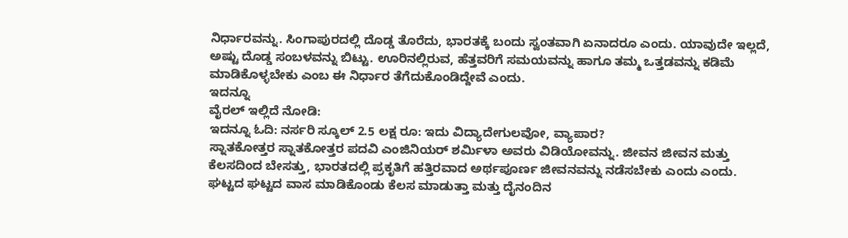ನಿರ್ಧಾರವನ್ನು. ಸಿಂಗಾಪುರದಲ್ಲಿ ದೊಡ್ಡ ತೊರೆದು, ಭಾರತಕ್ಕೆ ಬಂದು ಸ್ವಂತವಾಗಿ ಏನಾದರೂ ಎಂದು. ಯಾವುದೇ ಇಲ್ಲದೆ, ಅಷ್ಟು ದೊಡ್ಡ ಸಂಬಳವನ್ನು ಬಿಟ್ಟು. ಊರಿನಲ್ಲಿರುವ, ಹೆತ್ತವರಿಗೆ ಸಮಯವನ್ನು ಹಾಗೂ ತಮ್ಮ ಒತ್ತಡವನ್ನು ಕಡಿಮೆ ಮಾಡಿಕೊಳ್ಳಬೇಕು ಎಂಬ ಈ ನಿರ್ಧಾರ ತೆಗೆದುಕೊಂಡಿದ್ದೇವೆ ಎಂದು.
ಇದನ್ನೂ
ವೈರಲ್ ಇಲ್ಲಿದೆ ನೋಡಿ:
ಇದನ್ನೂ ಓದಿ: ನರ್ಸರಿ ಸ್ಕೂಲ್ 2.5 ಲಕ್ಷ ರೂ: ಇದು ವಿದ್ಯಾದೇಗುಲವೋ, ವ್ಯಾಪಾರ?
ಸ್ನಾತಕೋತ್ತರ ಸ್ನಾತಕೋತ್ತರ ಪದವಿ ಎಂಜಿನಿಯರ್ ಶರ್ಮಿಳಾ ಅವರು ವಿಡಿಯೋವನ್ನು. ಜೀವನ ಜೀವನ ಮತ್ತು ಕೆಲಸದಿಂದ ಬೇಸತ್ತು, ಭಾರತದಲ್ಲಿ ಪ್ರಕೃತಿಗೆ ಹತ್ತಿರವಾದ ಅರ್ಥಪೂರ್ಣ ಜೀವನವನ್ನು ನಡೆಸಬೇಕು ಎಂದು ಎಂದು. ಘಟ್ಟದ ಘಟ್ಟದ ವಾಸ ಮಾಡಿಕೊಂಡು ಕೆಲಸ ಮಾಡುತ್ತಾ ಮತ್ತು ದೈನಂದಿನ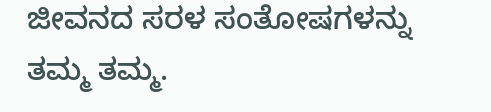ಜೀವನದ ಸರಳ ಸಂತೋಷಗಳನ್ನು ತಮ್ಮ ತಮ್ಮ.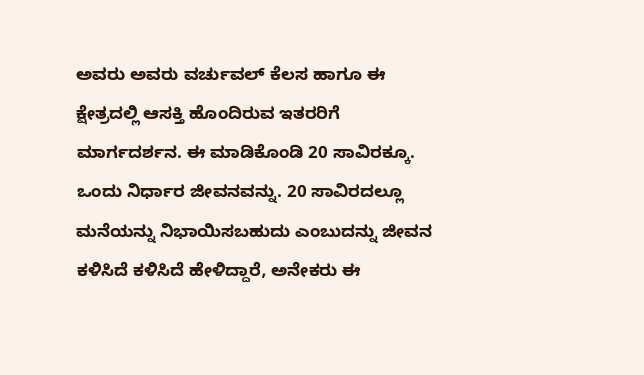ಅವರು ಅವರು ವರ್ಚುವಲ್ ಕೆಲಸ ಹಾಗೂ ಈ ಕ್ಷೇತ್ರದಲ್ಲಿ ಆಸಕ್ತಿ ಹೊಂದಿರುವ ಇತರರಿಗೆ ಮಾರ್ಗದರ್ಶನ. ಈ ಮಾಡಿಕೊಂಡಿ 20 ಸಾವಿರಕ್ಕೂ. ಒಂದು ನಿರ್ಧಾರ ಜೀವನವನ್ನು. 20 ಸಾವಿರದಲ್ಲೂ ಮನೆಯನ್ನು ನಿಭಾಯಿಸಬಹುದು ಎಂಬುದನ್ನು ಜೀವನ ಕಳಿಸಿದೆ ಕಳಿಸಿದೆ ಹೇಳಿದ್ದಾರೆ, ಅನೇಕರು ಈ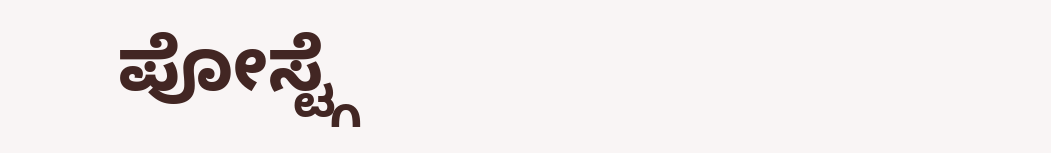ಪೋಸ್ಟ್ಗೆ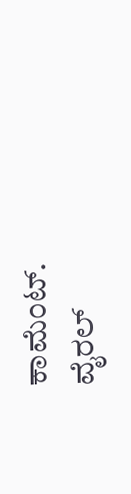ಕಾಮೆಂಟ್.
ವೈರಲ್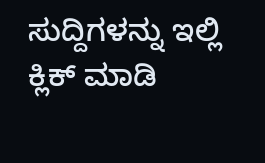ಸುದ್ದಿಗಳನ್ನು ಇಲ್ಲಿ ಕ್ಲಿಕ್ ಮಾಡಿ